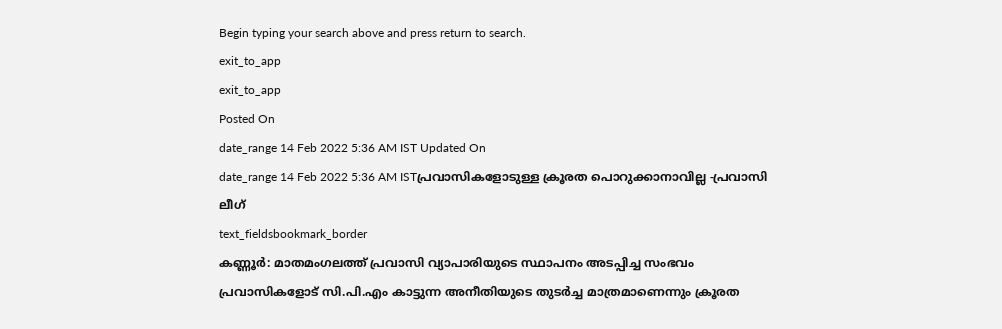Begin typing your search above and press return to search.
exit_to_app
exit_to_app
Posted On
date_range 14 Feb 2022 5:36 AM IST Updated On
date_range 14 Feb 2022 5:36 AM ISTപ്രവാസികളോടുള്ള ക്രൂരത പൊറുക്കാനാവില്ല -പ്രവാസി ലീഗ്
text_fieldsbookmark_border
കണ്ണൂർ: മാതമംഗലത്ത് പ്രവാസി വ്യാപാരിയുടെ സ്ഥാപനം അടപ്പിച്ച സംഭവം പ്രവാസികളോട് സി.പി.എം കാട്ടുന്ന അനീതിയുടെ തുടർച്ച മാത്രമാണെന്നും ക്രൂരത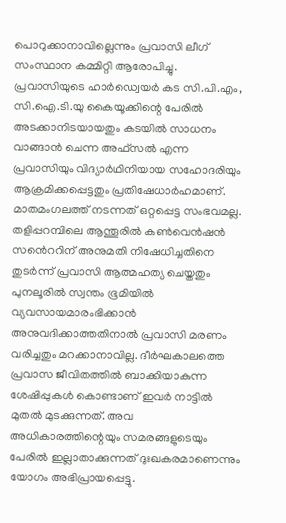പൊറുക്കാനാവില്ലെന്നും പ്രവാസി ലീഗ് സംസ്ഥാന കമ്മിറ്റി ആരോപിച്ചു. പ്രവാസിയുടെ ഹാർഡ്വെയർ കട സി.പി.എം, സി.ഐ.ടി.യു കൈയൂക്കിന്റെ പേരിൽ അടക്കാനിടയായതും കടയിൽ സാധനം വാങ്ങാൻ ചെന്ന അഫ്സൽ എന്ന പ്രവാസിയും വിദ്യാർഥിനിയായ സഹോദരിയും ആക്രമിക്കപ്പെട്ടതും പ്രതിഷേധാർഹമാണ്. മാതമംഗലത്ത് നടന്നത് ഒറ്റപ്പെട്ട സംഭവമല്ല. തളിപ്പറമ്പിലെ ആന്തൂരിൽ കൺവെൻഷൻ സൻെററിന് അനുമതി നിഷേധിച്ചതിനെ തുടർന്ന് പ്രവാസി ആത്മഹത്യ ചെയ്തതും പുനലൂരിൽ സ്വന്തം ഭൂമിയിൽ വ്യവസായമാരംഭിക്കാൻ അനുവദിക്കാത്തതിനാൽ പ്രവാസി മരണം വരിച്ചതും മറക്കാനാവില്ല. ദീർഘകാലത്തെ പ്രവാസ ജീവിതത്തിൽ ബാക്കിയാകുന്ന ശേഷിപ്പുകൾ കൊണ്ടാണ് ഇവർ നാട്ടിൽ മുതൽ മുടക്കുന്നത്. അവ അധികാരത്തിന്റെയും സമരങ്ങളുടെയും പേരിൽ ഇല്ലാതാക്കുന്നത് ദുഃഖകരമാണെന്നും യോഗം അഭിപ്രായപ്പെട്ടു.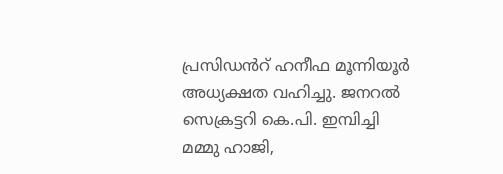പ്രസിഡൻറ് ഹനീഫ മൂന്നിയൂർ അധ്യക്ഷത വഹിച്ചു. ജനറൽ സെക്രട്ടറി കെ.പി. ഇമ്പിച്ചി മമ്മു ഹാജി,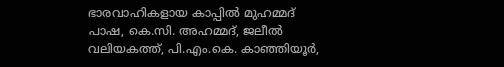ഭാരവാഹികളായ കാപ്പിൽ മുഹമ്മദ് പാഷ, കെ.സി. അഹമ്മദ്, ജലീൽ വലിയകത്ത്, പി.എം.കെ. കാഞ്ഞിയൂർ,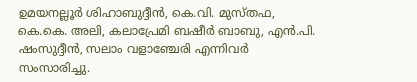ഉമയനല്ലൂർ ശിഹാബുദ്ദീൻ, കെ.വി. മുസ്തഫ, കെ.കെ. അലി, കലാപ്രേമി ബഷീർ ബാബു, എൻ.പി. ഷംസുദ്ദീൻ, സലാം വളാഞ്ചേരി എന്നിവർ സംസാരിച്ചു.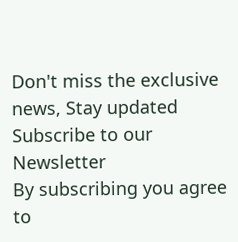Don't miss the exclusive news, Stay updated
Subscribe to our Newsletter
By subscribing you agree to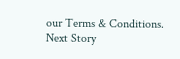our Terms & Conditions.
Next Story